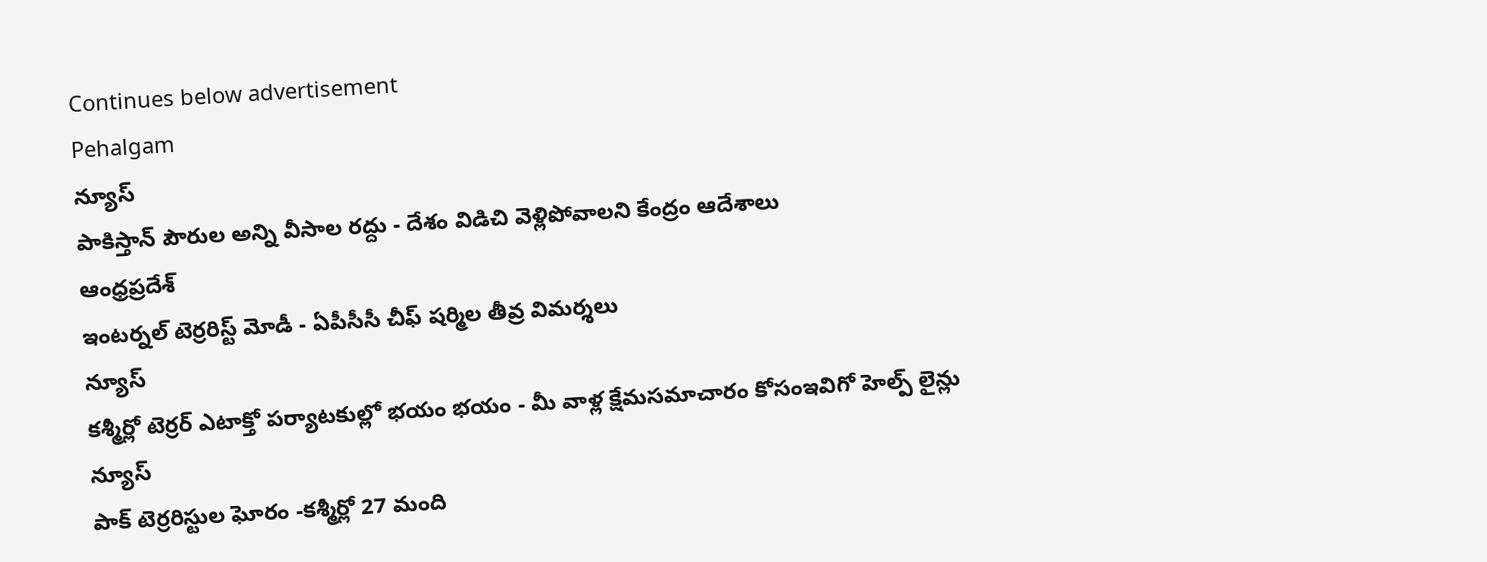Continues below advertisement
Pehalgam
న్యూస్
పాకిస్తాన్ పౌరుల అన్ని వీసాల రద్దు - దేశం విడిచి వెళ్లిపోవాలని కేంద్రం ఆదేశాలు
ఆంధ్రప్రదేశ్
ఇంటర్నల్ టెర్రరిస్ట్ మోడీ - ఏపీసీసీ చీఫ్ షర్మిల తీవ్ర విమర్శలు
న్యూస్
కశ్మీర్లో టెర్రర్ ఎటాక్తో పర్యాటకుల్లో భయం భయం - మీ వాళ్ల క్షేమసమాచారం కోసంఇవిగో హెల్ప్ లైన్లు
న్యూస్
పాక్ టెర్రరిస్టుల ఘోరం -కశ్మీర్లో 27 మంది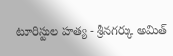టూరిస్టుల హత్య - శ్రీనగర్కు అమిత్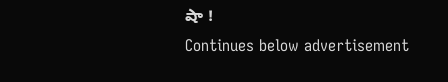షా !
Continues below advertisement